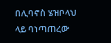በሊባኖስ ሄዝቦላህ ላይ ባነጣጠረው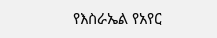የእስራኤል የአየር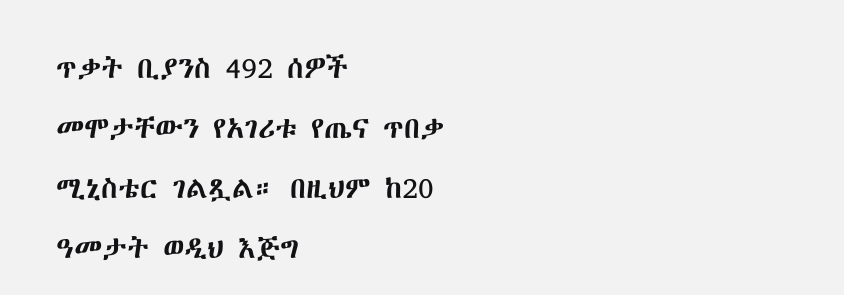ጥቃት ቢያንስ 492 ሰዎች መሞታቸውን የአገሪቱ የጤና ጥበቃ ሚኒስቴር ገልጿል። በዚህም ከ20 ዓመታት ወዲህ እጅግ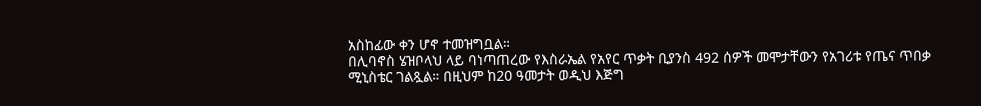አስከፊው ቀን ሆኖ ተመዝግቧል።
በሊባኖስ ሄዝቦላህ ላይ ባነጣጠረው የእስራኤል የአየር ጥቃት ቢያንስ 492 ሰዎች መሞታቸውን የአገሪቱ የጤና ጥበቃ ሚኒስቴር ገልጿል። በዚህም ከ20 ዓመታት ወዲህ እጅግ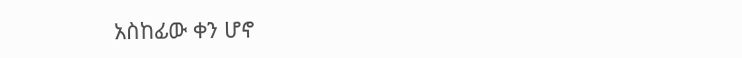አስከፊው ቀን ሆኖ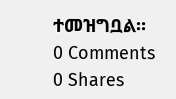ተመዝግቧል።
0 Comments
0 Shares